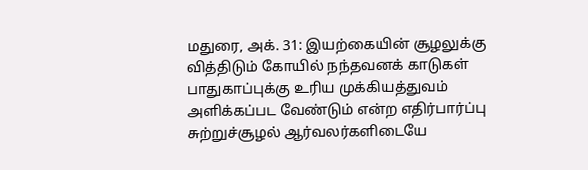மதுரை, அக். 31: இயற்கையின் சூழலுக்கு வித்திடும் கோயில் நந்தவனக் காடுகள் பாதுகாப்புக்கு உரிய முக்கியத்துவம் அளிக்கப்பட வேண்டும் என்ற எதிர்பார்ப்பு சுற்றுச்சூழல் ஆர்வலர்களிடையே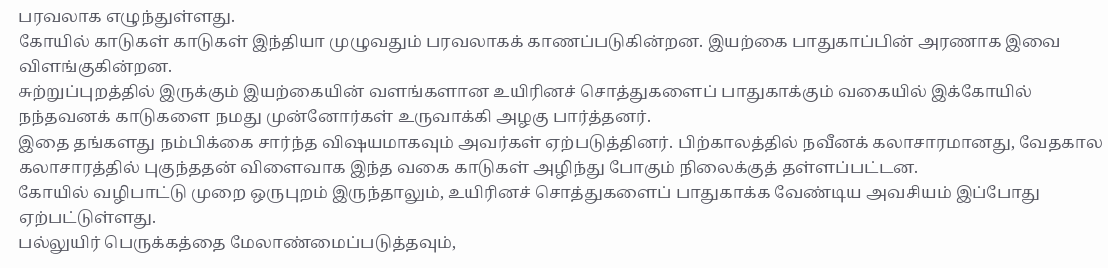பரவலாக எழுந்துள்ளது.
கோயில் காடுகள் காடுகள் இந்தியா முழுவதும் பரவலாகக் காணப்படுகின்றன. இயற்கை பாதுகாப்பின் அரணாக இவை விளங்குகின்றன.
சுற்றுப்புறத்தில் இருக்கும் இயற்கையின் வளங்களான உயிரினச் சொத்துகளைப் பாதுகாக்கும் வகையில் இக்கோயில் நந்தவனக் காடுகளை நமது முன்னோர்கள் உருவாக்கி அழகு பார்த்தனர்.
இதை தங்களது நம்பிக்கை சார்ந்த விஷயமாகவும் அவர்கள் ஏற்படுத்தினர். பிற்காலத்தில் நவீனக் கலாசாரமானது, வேதகால கலாசாரத்தில் புகுந்ததன் விளைவாக இந்த வகை காடுகள் அழிந்து போகும் நிலைக்குத் தள்ளப்பட்டன.
கோயில் வழிபாட்டு முறை ஒருபுறம் இருந்தாலும், உயிரினச் சொத்துகளைப் பாதுகாக்க வேண்டிய அவசியம் இப்போது ஏற்பட்டுள்ளது.
பல்லுயிர் பெருக்கத்தை மேலாண்மைப்படுத்தவும்,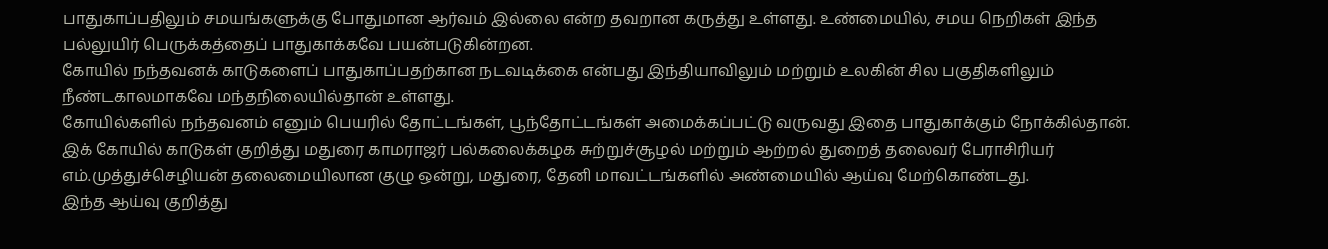பாதுகாப்பதிலும் சமயங்களுக்கு போதுமான ஆர்வம் இல்லை என்ற தவறான கருத்து உள்ளது. உண்மையில், சமய நெறிகள் இந்த பல்லுயிர் பெருக்கத்தைப் பாதுகாக்கவே பயன்படுகின்றன.
கோயில் நந்தவனக் காடுகளைப் பாதுகாப்பதற்கான நடவடிக்கை என்பது இந்தியாவிலும் மற்றும் உலகின் சில பகுதிகளிலும் நீண்டகாலமாகவே மந்தநிலையில்தான் உள்ளது.
கோயில்களில் நந்தவனம் எனும் பெயரில் தோட்டங்கள், பூந்தோட்டங்கள் அமைக்கப்பட்டு வருவது இதை பாதுகாக்கும் நோக்கில்தான்.
இக் கோயில் காடுகள் குறித்து மதுரை காமராஜர் பல்கலைக்கழக சுற்றுச்சூழல் மற்றும் ஆற்றல் துறைத் தலைவர் பேராசிரியர் எம்.முத்துச்செழியன் தலைமையிலான குழு ஒன்று, மதுரை, தேனி மாவட்டங்களில் அண்மையில் ஆய்வு மேற்கொண்டது.
இந்த ஆய்வு குறித்து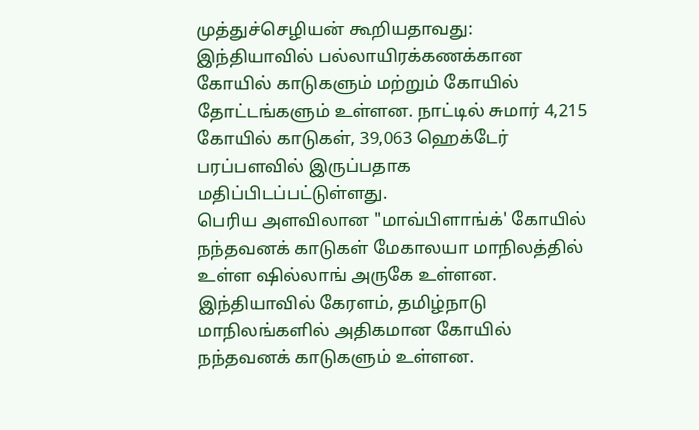முத்துச்செழியன் கூறியதாவது:
இந்தியாவில் பல்லாயிரக்கணக்கான கோயில் காடுகளும் மற்றும் கோயில் தோட்டங்களும் உள்ளன. நாட்டில் சுமார் 4,215 கோயில் காடுகள், 39,063 ஹெக்டேர் பரப்பளவில் இருப்பதாக மதிப்பிடப்பட்டுள்ளது.
பெரிய அளவிலான "மாவ்பிளாங்க்' கோயில் நந்தவனக் காடுகள் மேகாலயா மாநிலத்தில் உள்ள ஷில்லாங் அருகே உள்ளன.
இந்தியாவில் கேரளம், தமிழ்நாடு மாநிலங்களில் அதிகமான கோயில் நந்தவனக் காடுகளும் உள்ளன.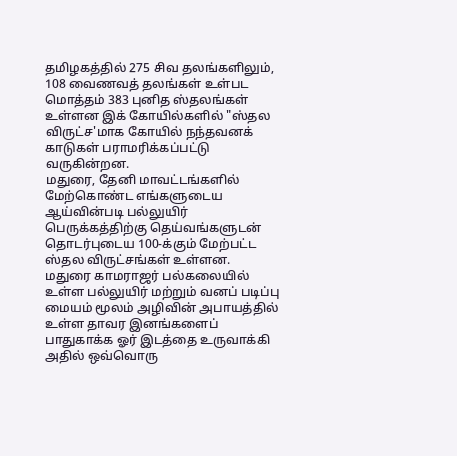தமிழகத்தில் 275 சிவ தலங்களிலும், 108 வைணவத் தலங்கள் உள்பட மொத்தம் 383 புனித ஸ்தலங்கள் உள்ளன இக் கோயில்களில் "ஸ்தல விருட்ச'மாக கோயில் நந்தவனக் காடுகள் பராமரிக்கப்பட்டு வருகின்றன.
மதுரை, தேனி மாவட்டங்களில் மேற்கொண்ட எங்களுடைய ஆய்வின்படி பல்லுயிர் பெருக்கத்திற்கு தெய்வங்களுடன் தொடர்புடைய 100-க்கும் மேற்பட்ட ஸ்தல விருட்சங்கள் உள்ளன.
மதுரை காமராஜர் பல்கலையில் உள்ள பல்லுயிர் மற்றும் வனப் படிப்பு மையம் மூலம் அழிவின் அபாயத்தில் உள்ள தாவர இனங்களைப் பாதுகாக்க ஓர் இடத்தை உருவாக்கி அதில் ஒவ்வொரு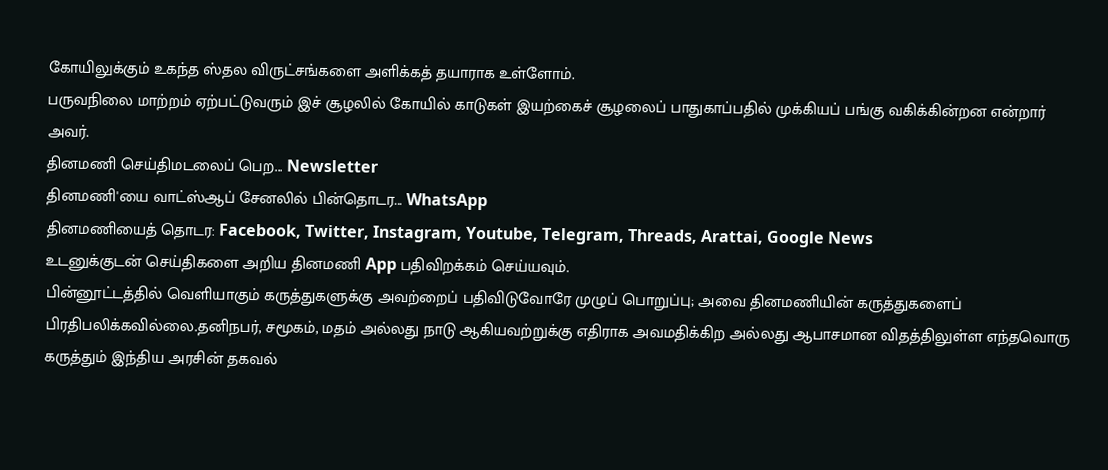கோயிலுக்கும் உகந்த ஸ்தல விருட்சங்களை அளிக்கத் தயாராக உள்ளோம்.
பருவநிலை மாற்றம் ஏற்பட்டுவரும் இச் சூழலில் கோயில் காடுகள் இயற்கைச் சூழலைப் பாதுகாப்பதில் முக்கியப் பங்கு வகிக்கின்றன என்றார் அவர்.
தினமணி செய்திமடலைப் பெற... Newsletter
தினமணி'யை வாட்ஸ்ஆப் சேனலில் பின்தொடர... WhatsApp
தினமணியைத் தொடர: Facebook, Twitter, Instagram, Youtube, Telegram, Threads, Arattai, Google News
உடனுக்குடன் செய்திகளை அறிய தினமணி App பதிவிறக்கம் செய்யவும்.
பின்னூட்டத்தில் வெளியாகும் கருத்துகளுக்கு அவற்றைப் பதிவிடுவோரே முழுப் பொறுப்பு; அவை தினமணியின் கருத்துகளைப் பிரதிபலிக்கவில்லை.தனிநபர், சமூகம், மதம் அல்லது நாடு ஆகியவற்றுக்கு எதிராக அவமதிக்கிற அல்லது ஆபாசமான விதத்திலுள்ள எந்தவொரு கருத்தும் இந்திய அரசின் தகவல்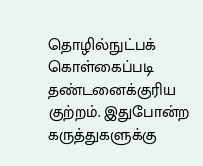தொழில்நுட்பக் கொள்கைப்படி தண்டனைக்குரிய குற்றம். இதுபோன்ற கருத்துகளுக்கு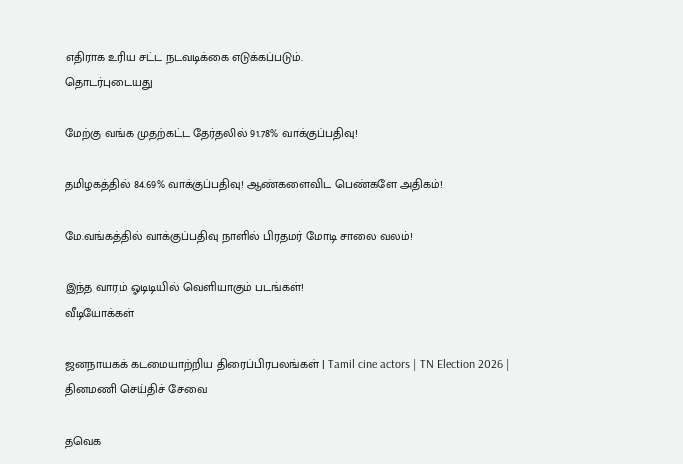எதிராக உரிய சட்ட நடவடிக்கை எடுக்கப்படும்.
தொடர்புடையது

மேற்கு வங்க முதற்கட்ட தேர்தலில் 91.78% வாக்குப்பதிவு!

தமிழகத்தில் 84.69% வாக்குப்பதிவு! ஆண்களைவிட பெண்களே அதிகம்!

மே.வங்கத்தில் வாக்குப்பதிவு நாளில் பிரதமர் மோடி சாலை வலம்!

இந்த வாரம் ஓடிடியில் வெளியாகும் படங்கள்!
வீடியோக்கள்

ஜனநாயகக் கடமையாற்றிய திரைப்பிரபலங்கள் | Tamil cine actors | TN Election 2026 |
தினமணி செய்திச் சேவை

தவெக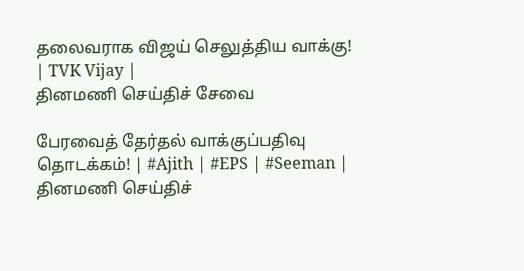தலைவராக விஜய் செலுத்திய வாக்கு! | TVK Vijay |
தினமணி செய்திச் சேவை

பேரவைத் தேர்தல் வாக்குப்பதிவு தொடக்கம்! | #Ajith | #EPS | #Seeman |
தினமணி செய்திச்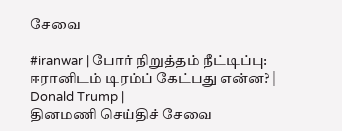சேவை

#iranwar | போர் நிறுத்தம் நீட்டிப்பு: ஈரானிடம் டிரம்ப் கேட்பது என்ன? | Donald Trump |
தினமணி செய்திச் சேவை